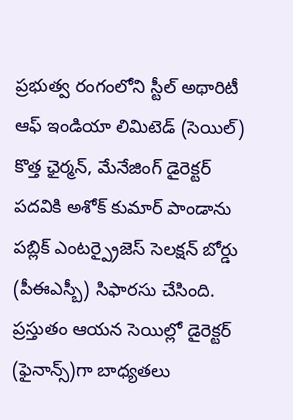ప్రభుత్వ రంగంలోని స్టీల్ అథారిటీ ఆఫ్ ఇండియా లిమిటెడ్ (సెయిల్) కొత్త ఛైర్మన్, మేనేజింగ్ డైరెక్టర్ పదవికి అశోక్ కుమార్ పాండాను పబ్లిక్ ఎంటర్ప్రైజెస్ సెలక్షన్ బోర్డు (పీఈఎస్బీ) సిఫారసు చేసింది. ప్రస్తుతం ఆయన సెయిల్లో డైరెక్టర్ (ఫైనాన్స్)గా బాధ్యతలు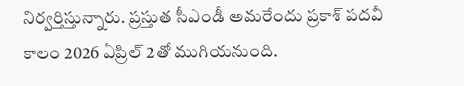నిర్వర్తిస్తున్నారు. ప్రస్తుత సీఎండీ అమరేందు ప్రకాశ్ పదవీ కాలం 2026 ఏప్రిల్ 2తో ముగియనుంది.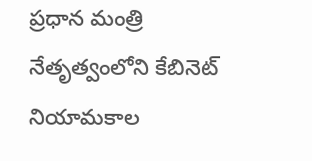ప్రధాన మంత్రి నేతృత్వంలోని కేబినెట్ నియామకాల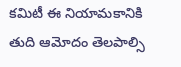కమిటీ ఈ నియామకానికి తుది ఆమోదం తెలపాల్సి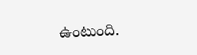ఉంటుంది.